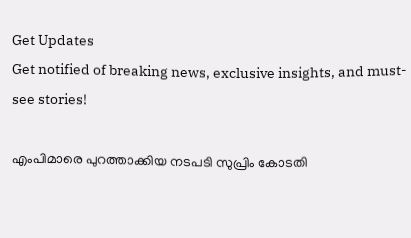Get Updates
Get notified of breaking news, exclusive insights, and must-see stories!

എംപിമാരെ പുറത്താക്കിയ നടപടി സുപ്രിം കോടതി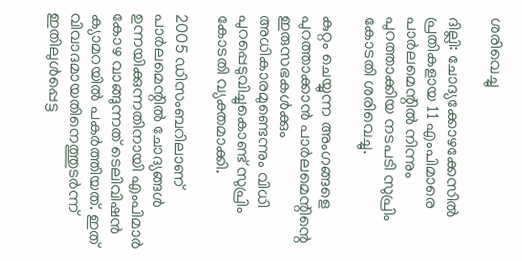ശരിവെച്ചു

ദില്ലി: ചോദ്യക്കോഴക്കേസില്‍ പ്രതികളായ 11 എംപിമാരെ പാര്‍ലമെന്റില്‍ നിന്നും പുറത്താക്കിയ നടപടി സുപ്രിം കോടതി ശരിവെച്ചു.

കുറ്റം ചെയ്യുന്ന അംഗങ്ങളെ പുറത്താക്കാന്‍ പാര്‍ലമെന്റിന്റെ ഇരുസഭകള്‍ക്കും അധികാരമുണ്ടെന്നും വിധി പുറപ്പെടുവിച്ചുകൊണ്ട് സുപ്രിം കോടതി വ്യക്തമാക്കി.

2005 ഡിസംബറിലാണ് പാര്‍ലമെന്റില്‍ ചോദ്യങ്ങള്‍ ഉന്നയിക്കുന്നതിനായി എംപിമാര്‍ കോഴ വാങ്ങുന്നത് ടെലിവിഷന്‍ ക്യാമറയില്‍ പകര്‍ത്തിയത്. ഇത് വിവാദമായതിനെത്തുടര്‍ന്ന് ഇതിലുള്‍പ്പെട്ട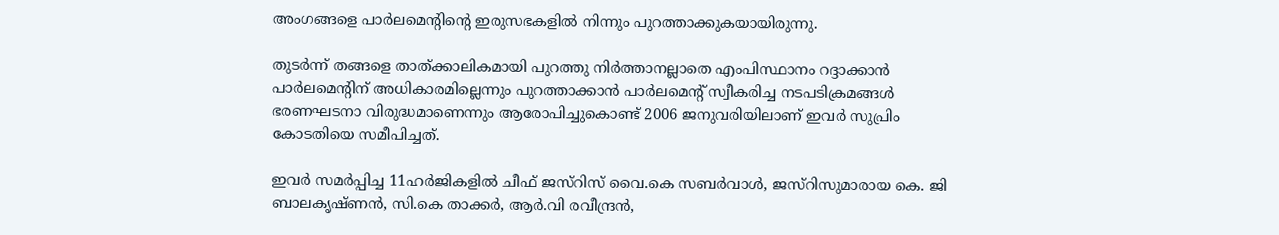അംഗങ്ങളെ പാര്‍ലമെന്റിന്റെ ഇരുസഭകളില്‍ നിന്നും പുറത്താക്കുകയായിരുന്നു.

തുടര്‍ന്ന് തങ്ങളെ താത്ക്കാലികമായി പുറത്തു നിര്‍ത്താനല്ലാതെ എംപിസ്ഥാനം റദ്ദാക്കാന്‍ പാര്‍ലമെന്റിന് അധികാരമില്ലെന്നും പുറത്താക്കാന്‍ പാര്‍ലമെന്റ് സ്വീകരിച്ച നടപടിക്രമങ്ങള്‍ ഭരണഘടനാ വിരുദ്ധമാണെന്നും ആരോപിച്ചുകൊണ്ട് 2006 ജനുവരിയിലാണ് ഇവര്‍ സുപ്രിം കോടതിയെ സമീപിച്ചത്.

ഇവര്‍ സമര്‍പ്പിച്ച 11ഹര്‍ജികളില്‍ ചീഫ് ജസ്റിസ് വൈ.കെ സബര്‍വാള്‍, ജസ്റിസുമാരായ കെ. ജി ബാലകൃഷ്ണന്‍, സി.കെ താക്കര്‍, ആര്‍.വി രവീന്ദ്രന്‍,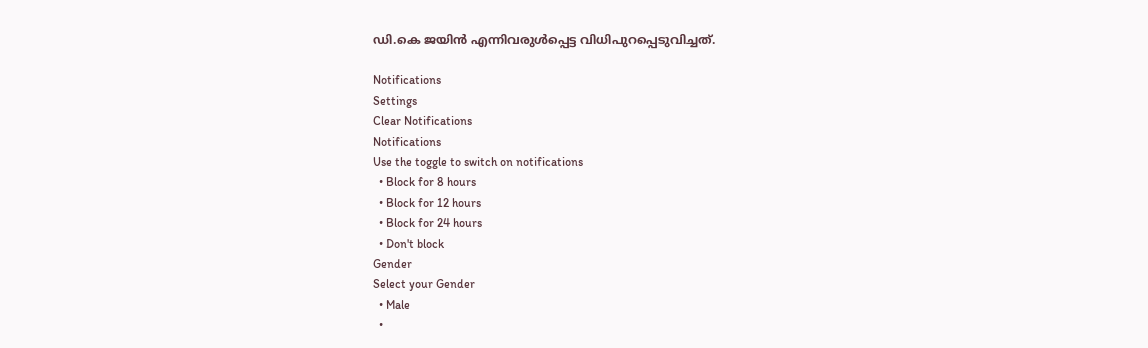ഡി.കെ ജയിന്‍ എന്നിവരുള്‍പ്പെട്ട വിധിപുറപ്പെടുവിച്ചത്.

Notifications
Settings
Clear Notifications
Notifications
Use the toggle to switch on notifications
  • Block for 8 hours
  • Block for 12 hours
  • Block for 24 hours
  • Don't block
Gender
Select your Gender
  • Male
  •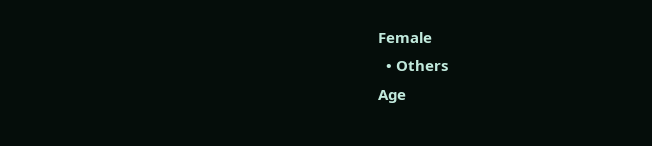Female
  • Others
Age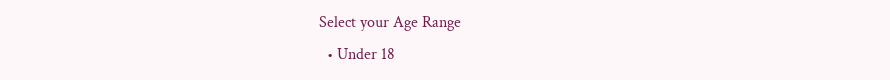Select your Age Range
  • Under 18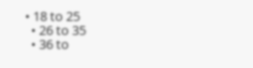• 18 to 25
  • 26 to 35
  • 36 to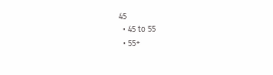45
  • 45 to 55
  • 55+